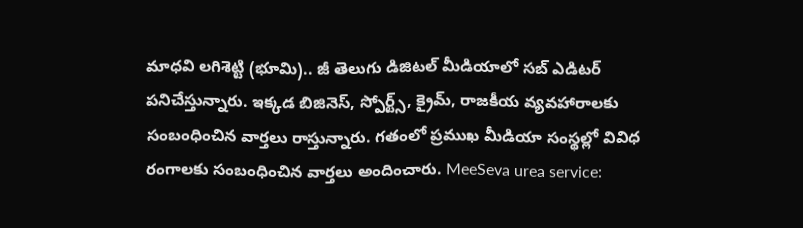మాధవి లగిశెట్టి (భూమి).. జీ తెలుగు డిజిటల్ మీడియాలో సబ్ ఎడిటర్ పనిచేస్తున్నారు. ఇక్కడ బిజినెస్, స్పోర్ట్స్, క్రైమ్, రాజకీయ వ్యవహారాలకు సంబంధించిన వార్తలు రాస్తున్నారు. గతంలో ప్రముఖ మీడియా సంస్థల్లో వివిధ రంగాలకు సంబంధించిన వార్తలు అందించారు. MeeSeva urea service: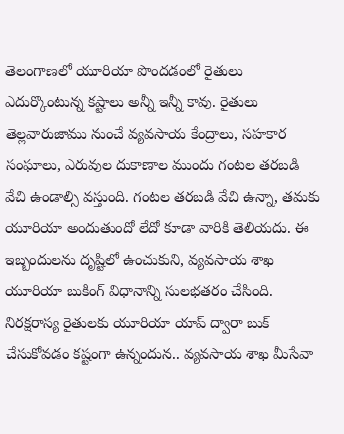తెలంగాణలో యూరియా పొందడంలో రైతులు ఎదుర్కొంటున్న కష్టాలు అన్నీ ఇన్నీ కావు. రైతులు తెల్లవారుజాము నుంచే వ్యవసాయ కేంద్రాలు, సహకార సంఘాలు, ఎరువుల దుకాణాల ముందు గంటల తరబడి వేచి ఉండాల్సి వస్తుంది. గంటల తరబడి వేచి ఉన్నా, తమకు యూరియా అందుతుందో లేదో కూడా వారికి తెలియదు. ఈ ఇబ్బందులను దృష్టిలో ఉంచుకుని, వ్యవసాయ శాఖ యూరియా బుకింగ్ విధానాన్ని సులభతరం చేసింది. నిరక్షరాస్య రైతులకు యూరియా యాప్ ద్వారా బుక్ చేసుకోవడం కష్టంగా ఉన్నందున.. వ్యవసాయ శాఖ మీసేవా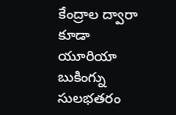కేంద్రాల ద్వారా కూడా యూరియా బుకింగ్ను సులభతరం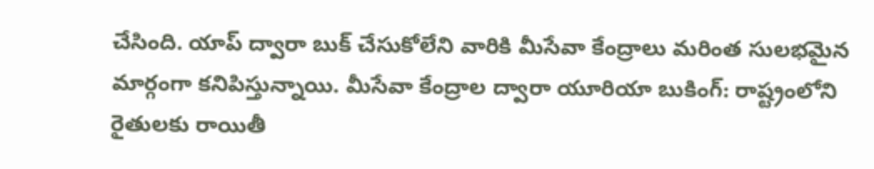చేసింది. యాప్ ద్వారా బుక్ చేసుకోలేని వారికి మీసేవా కేంద్రాలు మరింత సులభమైన మార్గంగా కనిపిస్తున్నాయి. మీసేవా కేంద్రాల ద్వారా యూరియా బుకింగ్: రాష్ట్రంలోని రైతులకు రాయితీ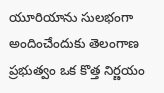యూరియాను సులభంగా అందించేందుకు తెలంగాణ ప్రభుత్వం ఒక కొత్త నిర్ణయం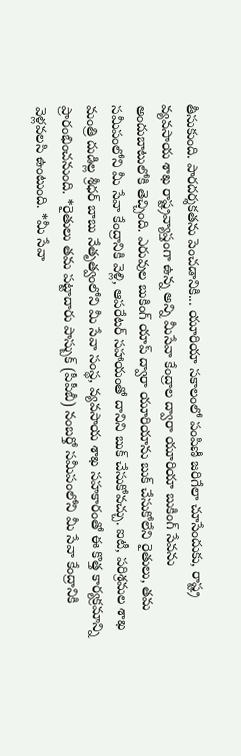తీసుకుంది. పారదర్శకతను పెంచడానికి... యూరియా సకాలంలో పంపిణీ జరిగేలా చూసేందుకు, రాష్ట్ర వ్యవసాయ శాఖ రాష్ట్రవ్యాప్తంగా ఉన్న అన్ని మీసేవా కేంద్రాల ద్వారా యూరియా బుకింగ్ సేవను అందుబాటులోకి తెచ్చింది. ఎరువుల బుకింగ్ యాప్ ద్వారా యూరియాను బుక్ చేసుకోలేని రైతులు, తమ సమీపంలోని మీ సేవా కేంద్రానికి వెళ్లి, ఆపరేటర్ సహాయంతో దానిని బుక్ చేసుకోవచ్చు. ఐటీ, పరిశ్రమల శాఖ మంత్రి దుడిల్ల శ్రీధర్ బాబు నేతృత్వంలోని మీ సేవా సంస్థ, వ్యవసాయ శాఖ సహకారంతో ఈ కొత్త కార్యక్రమాన్ని ప్రారంభించనుంది. *రైతులు తమ పట్టాదారు పాస్బుక్ (పీపీబీ) నంబర్తో సమీపంలోని మీ సేవా కేంద్రానికి వెళ్లవలసి ఉంటుంది. *మీ సేవా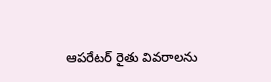ఆపరేటర్ రైతు వివరాలను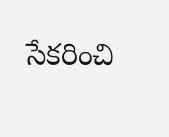సేకరించి